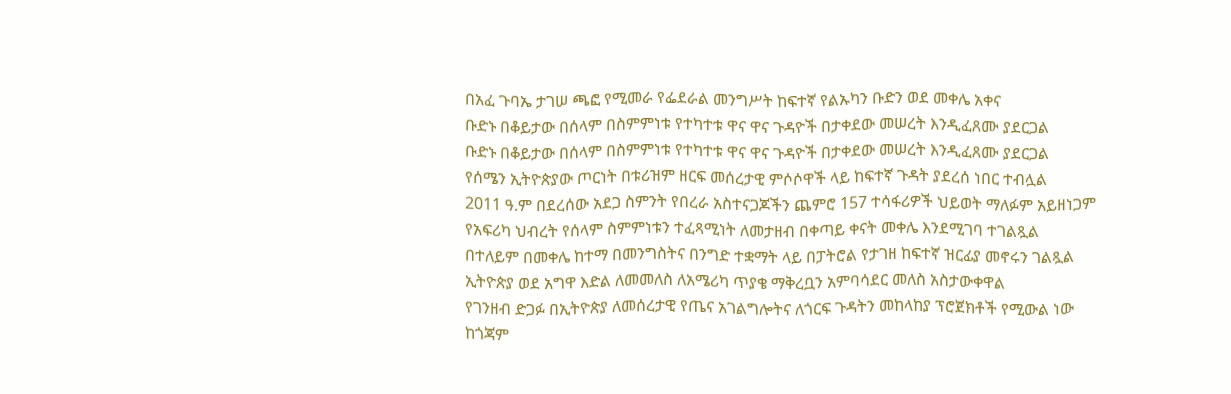በአፈ ጉባኤ ታገሠ ጫፎ የሚመራ የፌደራል መንግሥት ከፍተኛ የልኡካን ቡድን ወደ መቀሌ አቀና
ቡድኑ በቆይታው በሰላም በስምምነቱ የተካተቱ ዋና ዋና ጉዳዮች በታቀደው መሠረት እንዲፈጸሙ ያደርጋል
ቡድኑ በቆይታው በሰላም በስምምነቱ የተካተቱ ዋና ዋና ጉዳዮች በታቀደው መሠረት እንዲፈጸሙ ያደርጋል
የሰሜን ኢትዮጵያው ጦርነት በቱሪዝም ዘርፍ መሰረታዊ ምሶሶዋች ላይ ከፍተኛ ጉዳት ያደረሰ ነበር ተብሏል
2011 ዓ.ም በደረሰው አደጋ ስምንት የበረራ አስተናጋጆችን ጨምሮ 157 ተሳፋሪዎች ህይወት ማለፉም አይዘነጋም
የአፍሪካ ህብረት የሰላም ስምምነቱን ተፈጻሚነት ለመታዘብ በቀጣይ ቀናት መቀሌ እንደሚገባ ተገልጿል
በተለይም በመቀሌ ከተማ በመንግስትና በንግድ ተቋማት ላይ በፓትሮል የታገዘ ከፍተኛ ዝርፊያ መኖሩን ገልጿል
ኢትዮጵያ ወደ አግዋ እድል ለመመለስ ለአሜሪካ ጥያቄ ማቅረቧን አምባሳደር መለስ አስታውቀዋል
የገንዘብ ድጋፉ በኢትዮጵያ ለመሰረታዊ የጤና አገልግሎትና ለጎርፍ ጉዳትን መከላከያ ፕሮጀክቶች የሚውል ነው
ከጎጃም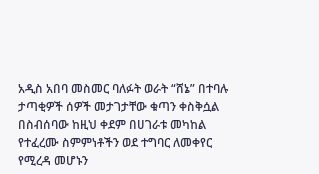አዲስ አበባ መስመር ባለፉት ወራት “ሸኔ” በተባሉ ታጣቂዎች ሰዎች መታገታቸው ቁጣን ቀስቅሷል
በስብሰባው ከዚህ ቀደም በሀገራቱ መካከል የተፈረሙ ስምምነቶችን ወደ ተግባር ለመቀየር የሚረዳ መሆኑን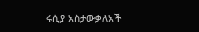ሩሲያ አስታውቃለአች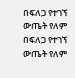በፍለጋ የተገኘ ውጤት የለም
በፍለጋ የተገኘ ውጤት የለም